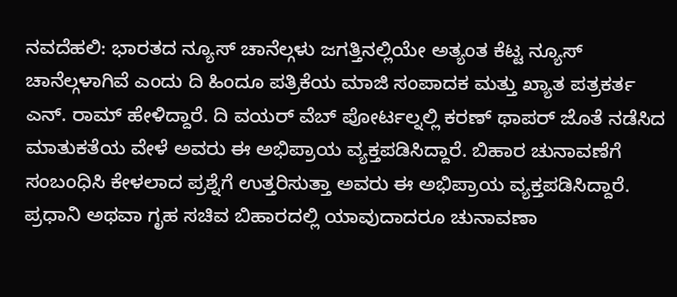ನವದೆಹಲಿ: ಭಾರತದ ನ್ಯೂಸ್ ಚಾನೆಲ್ಗಳು ಜಗತ್ತಿನಲ್ಲಿಯೇ ಅತ್ಯಂತ ಕೆಟ್ಟ ನ್ಯೂಸ್ ಚಾನೆಲ್ಗಳಾಗಿವೆ ಎಂದು ದಿ ಹಿಂದೂ ಪತ್ರಿಕೆಯ ಮಾಜಿ ಸಂಪಾದಕ ಮತ್ತು ಖ್ಯಾತ ಪತ್ರಕರ್ತ ಎನ್. ರಾಮ್ ಹೇಳಿದ್ದಾರೆ. ದಿ ವಯರ್ ವೆಬ್ ಪೋರ್ಟಲ್ನಲ್ಲಿ ಕರಣ್ ಥಾಪರ್ ಜೊತೆ ನಡೆಸಿದ ಮಾತುಕತೆಯ ವೇಳೆ ಅವರು ಈ ಅಭಿಪ್ರಾಯ ವ್ಯಕ್ತಪಡಿಸಿದ್ದಾರೆ. ಬಿಹಾರ ಚುನಾವಣೆಗೆ ಸಂಬಂಧಿಸಿ ಕೇಳಲಾದ ಪ್ರಶ್ನೆಗೆ ಉತ್ತರಿಸುತ್ತಾ ಅವರು ಈ ಅಭಿಪ್ರಾಯ ವ್ಯಕ್ತಪಡಿಸಿದ್ದಾರೆ.
ಪ್ರಧಾನಿ ಅಥವಾ ಗೃಹ ಸಚಿವ ಬಿಹಾರದಲ್ಲಿ ಯಾವುದಾದರೂ ಚುನಾವಣಾ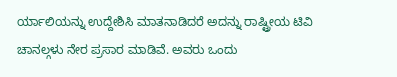ರ್ಯಾಲಿಯನ್ನು ಉದ್ದೇಶಿಸಿ ಮಾತನಾಡಿದರೆ ಅದನ್ನು ರಾಷ್ಟ್ರೀಯ ಟಿವಿ ಚಾನಲ್ಗಳು ನೇರ ಪ್ರಸಾರ ಮಾಡಿವೆ. ಅವರು ಒಂದು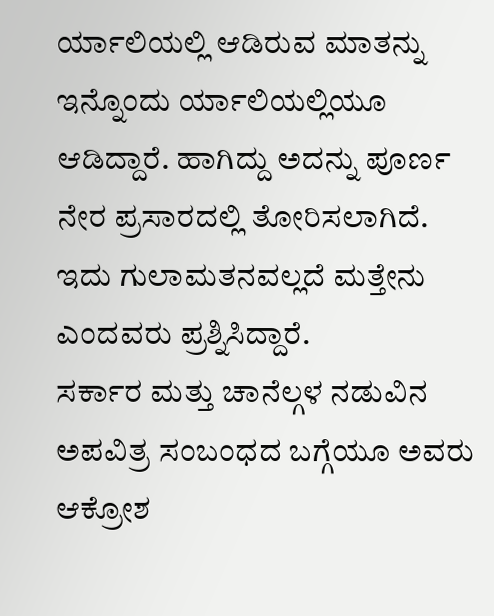ರ್ಯಾಲಿಯಲ್ಲಿ ಆಡಿರುವ ಮಾತನ್ನು ಇನ್ನೊಂದು ರ್ಯಾಲಿಯಲ್ಲಿಯೂ ಆಡಿದ್ದಾರೆ. ಹಾಗಿದ್ದು ಅದನ್ನು ಪೂರ್ಣ ನೇರ ಪ್ರಸಾರದಲ್ಲಿ ತೋರಿಸಲಾಗಿದೆ. ಇದು ಗುಲಾಮತನವಲ್ಲದೆ ಮತ್ತೇನು ಎಂದವರು ಪ್ರಶ್ನಿಸಿದ್ದಾರೆ.
ಸರ್ಕಾರ ಮತ್ತು ಚಾನೆಲ್ಗಳ ನಡುವಿನ ಅಪವಿತ್ರ ಸಂಬಂಧದ ಬಗ್ಗೆಯೂ ಅವರು ಆಕ್ರೋಶ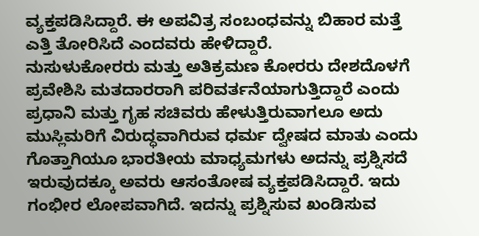ವ್ಯಕ್ತಪಡಿಸಿದ್ದಾರೆ. ಈ ಅಪವಿತ್ರ ಸಂಬಂಧವನ್ನು ಬಿಹಾರ ಮತ್ತೆ ಎತ್ತಿ ತೋರಿಸಿದೆ ಎಂದವರು ಹೇಳಿದ್ದಾರೆ.
ನುಸುಳುಕೋರರು ಮತ್ತು ಅತಿಕ್ರಮಣ ಕೋರರು ದೇಶದೊಳಗೆ ಪ್ರವೇಶಿಸಿ ಮತದಾರರಾಗಿ ಪರಿವರ್ತನೆಯಾಗುತ್ತಿದ್ದಾರೆ ಎಂದು ಪ್ರಧಾನಿ ಮತ್ತು ಗೃಹ ಸಚಿವರು ಹೇಳುತ್ತಿರುವಾಗಲೂ ಅದು ಮುಸ್ಲಿಮರಿಗೆ ವಿರುದ್ಧವಾಗಿರುವ ಧರ್ಮ ದ್ವೇಷದ ಮಾತು ಎಂದು ಗೊತ್ತಾಗಿಯೂ ಭಾರತೀಯ ಮಾಧ್ಯಮಗಳು ಅದನ್ನು ಪ್ರಶ್ನಿಸದೆ ಇರುವುದಕ್ಕೂ ಅವರು ಆಸಂತೋಷ ವ್ಯಕ್ತಪಡಿಸಿದ್ದಾರೆ. ಇದು ಗಂಭೀರ ಲೋಪವಾಗಿದೆ. ಇದನ್ನು ಪ್ರಶ್ನಿಸುವ ಖಂಡಿಸುವ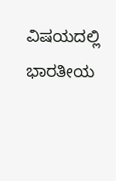ವಿಷಯದಲ್ಲಿ ಭಾರತೀಯ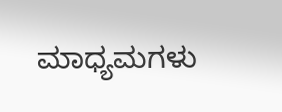ಮಾಧ್ಯಮಗಳು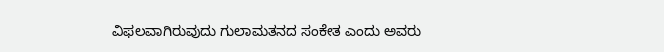ವಿಫಲವಾಗಿರುವುದು ಗುಲಾಮತನದ ಸಂಕೇತ ಎಂದು ಅವರು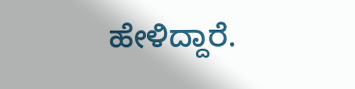ಹೇಳಿದ್ದಾರೆ.